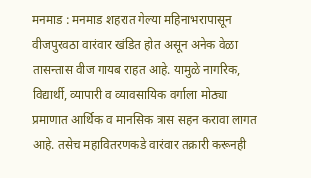मनमाड : मनमाड शहरात गेल्या महिनाभरापासून वीजपुरवठा वारंवार खंडित होत असून अनेक वेळा तासन्तास वीज गायब राहत आहे. यामुळे नागरिक, विद्यार्थी, व्यापारी व व्यावसायिक वर्गाला मोठ्या प्रमाणात आर्थिक व मानसिक त्रास सहन करावा लागत आहे. तसेच महावितरणकडे वारंवार तक्रारी करूनही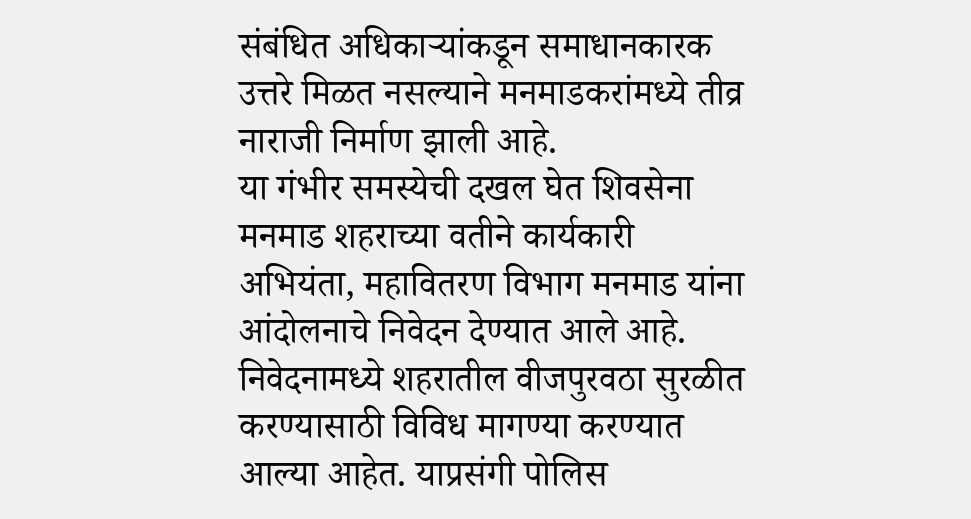संबंधित अधिकाऱ्यांकडून समाधानकारक उत्तरे मिळत नसल्याने मनमाडकरांमध्ये तीव्र नाराजी निर्माण झाली आहे.
या गंभीर समस्येची दखल घेत शिवसेना मनमाड शहराच्या वतीने कार्यकारी अभियंता, महावितरण विभाग मनमाड यांना आंदोलनाचे निवेदन देण्यात आले आहे. निवेदनामध्ये शहरातील वीजपुरवठा सुरळीत करण्यासाठी विविध मागण्या करण्यात आल्या आहेत. याप्रसंगी पोलिस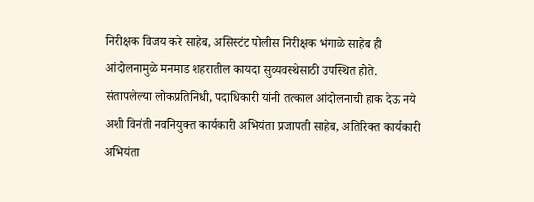निरीक्षक विजय करे साहेब, असिस्टंट पोलीस निरीक्षक भंगाळे साहेब ही आंदोलनामुळे मनमाड शहरातील कायदा सुव्यवस्थेसाठी उपस्थित होते. संतापलेल्या लोकप्रतिनिधी, पदाधिकारी यांनी तत्काल आंदोलनाची हाक देऊ नये अशी विनंती नवनियुक्त कार्यकारी अभियंता प्रजापती साहेब, अतिरिक्त कार्यकारी अभियंता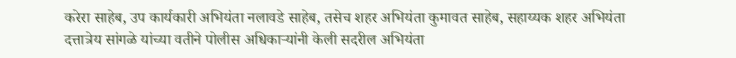करेरा साहेब, उप कार्यकारी अभियंता नलावडे साहेब, तसेच शहर अभियंता कुमावत साहेब, सहाय्यक शहर अभियंता दत्तात्रेय सांगळे यांच्या वतीने पोलीस अधिकाऱ्यांनी केली सदरील अभियंता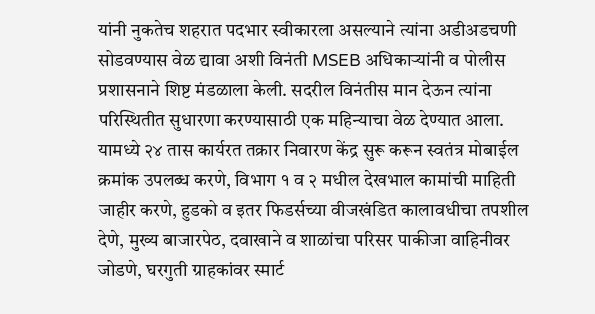यांनी नुकतेच शहरात पदभार स्वीकारला असल्याने त्यांना अडीअडचणी सोडवण्यास वेळ द्यावा अशी विनंती MSEB अधिकाऱ्यांनी व पोलीस प्रशासनाने शिष्ट मंडळाला केली. सदरील विनंतीस मान देऊन त्यांना परिस्थितीत सुधारणा करण्यासाठी एक महिन्याचा वेळ देण्यात आला.
यामध्ये २४ तास कार्यरत तक्रार निवारण केंद्र सुरू करून स्वतंत्र मोबाईल क्रमांक उपलब्ध करणे, विभाग १ व २ मधील देखभाल कामांची माहिती जाहीर करणे, हुडको व इतर फिडर्सच्या वीजखंडित कालावधीचा तपशील देणे, मुख्य बाजारपेठ, दवाखाने व शाळांचा परिसर पाकीजा वाहिनीवर जोडणे, घरगुती ग्राहकांवर स्मार्ट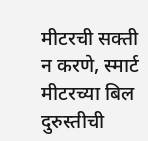मीटरची सक्ती न करणे, स्मार्ट मीटरच्या बिल दुरुस्तीची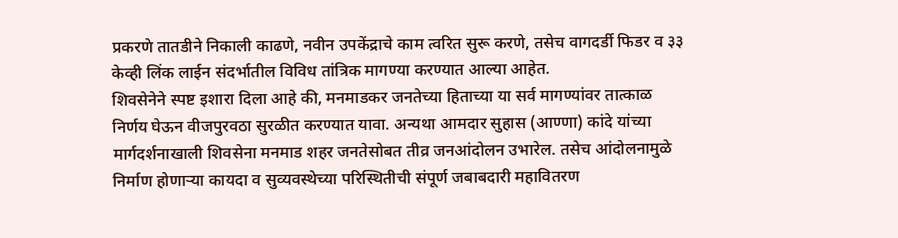प्रकरणे तातडीने निकाली काढणे, नवीन उपकेंद्राचे काम त्वरित सुरू करणे, तसेच वागदर्डी फिडर व ३३ केव्ही लिंक लाईन संदर्भातील विविध तांत्रिक मागण्या करण्यात आल्या आहेत.
शिवसेनेने स्पष्ट इशारा दिला आहे की, मनमाडकर जनतेच्या हिताच्या या सर्व मागण्यांवर तात्काळ निर्णय घेऊन वीजपुरवठा सुरळीत करण्यात यावा. अन्यथा आमदार सुहास (आण्णा) कांदे यांच्या मार्गदर्शनाखाली शिवसेना मनमाड शहर जनतेसोबत तीव्र जनआंदोलन उभारेल. तसेच आंदोलनामुळे निर्माण होणाऱ्या कायदा व सुव्यवस्थेच्या परिस्थितीची संपूर्ण जबाबदारी महावितरण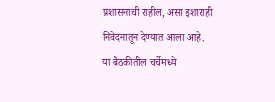प्रशासनाची राहील, असा इशाराही निवेदनातून देण्यात आला आहे.
या बैठकीतील चर्चेमध्ये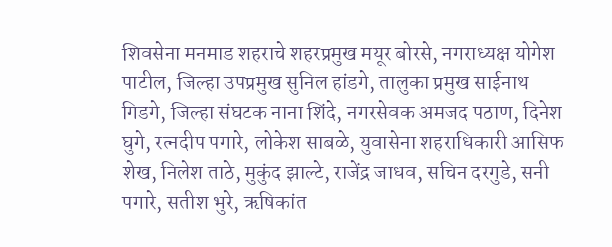शिवसेना मनमाड शहराचे शहरप्रमुख मयूर बोरसे, नगराध्यक्ष योगेश पाटील, जिल्हा उपप्रमुख सुनिल हांडगे, तालुका प्रमुख साईनाथ गिडगे, जिल्हा संघटक नाना शिंदे, नगरसेवक अमजद पठाण, दिनेश घुगे, रत्नदीप पगारे, लोकेश साबळे, युवासेना शहराधिकारी आसिफ शेख, निलेश ताठे, मुकुंद झाल्टे, राजेंद्र जाधव, सचिन दरगुडे, सनी पगारे, सतीश भुरे, ऋषिकांत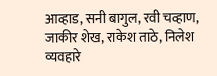आव्हाड, सनी बागुल, रवी चव्हाण, जाकीर शेख, राकेश ताठे, निलेश व्यवहारे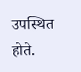उपस्थित होते.